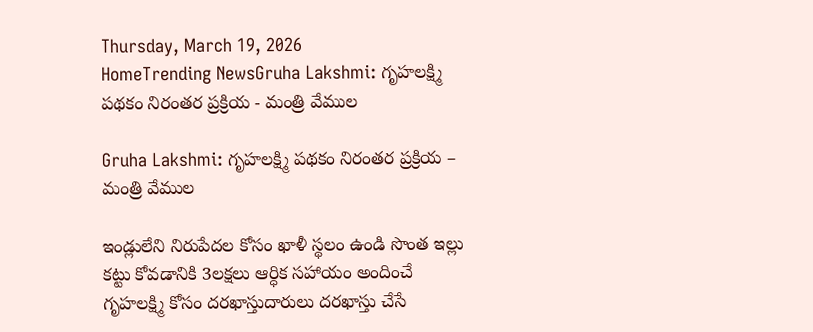Thursday, March 19, 2026
HomeTrending NewsGruha Lakshmi: గృహలక్ష్మి పథకం నిరంతర ప్రక్రియ - మంత్రి వేముల

Gruha Lakshmi: గృహలక్ష్మి పథకం నిరంతర ప్రక్రియ – మంత్రి వేముల

ఇండ్లులేని నిరుపేదల కోసం ఖాళీ స్థలం ఉండి సొంత ఇల్లు కట్టు కోవడానికి 3లక్షలు ఆర్ధిక సహాయం అందించే గృహలక్ష్మి కోసం దరఖాస్తుదారులు దరఖాస్తు చేసే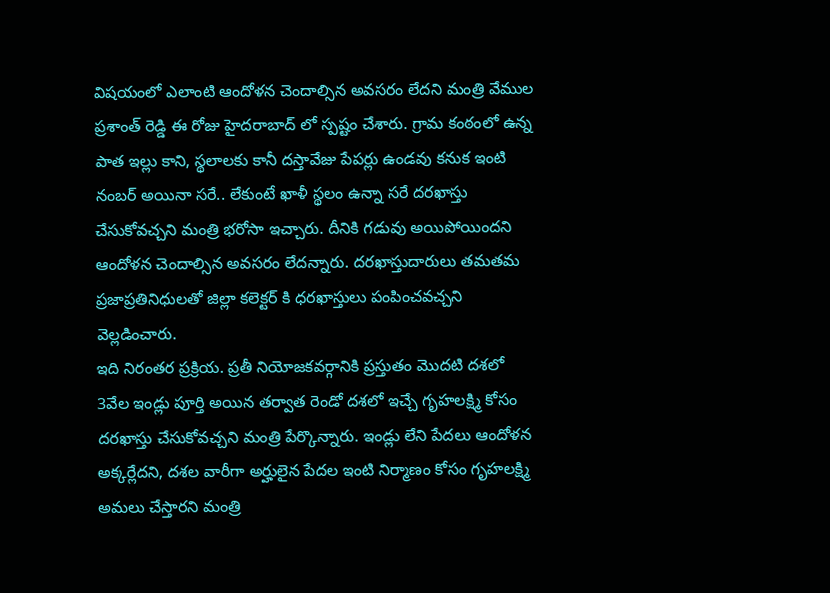విషయంలో ఎలాంటి ఆందోళన చెందాల్సిన అవసరం లేదని మంత్రి వేముల ప్రశాంత్ రెడ్డి ఈ రోజు హైదరాబాద్ లో స్పష్టం చేశారు. గ్రామ కంఠంలో ఉన్న పాత ఇల్లు కాని, స్థలాలకు కానీ దస్తావేజు పేపర్లు ఉండవు కనుక ఇంటి నంబర్ అయినా సరే.. లేకుంటే ఖాళీ స్థలం ఉన్నా సరే దరఖాస్తు చేసుకోవచ్చని మంత్రి భరోసా ఇచ్చారు. దీనికి గడువు అయిపోయిందని ఆందోళన చెందాల్సిన అవసరం లేదన్నారు. దరఖాస్తుదారులు తమతమ ప్రజాప్రతినిధులతో జిల్లా కలెక్టర్ కి ధరఖాస్తులు పంపించవచ్చని వెల్లడించారు.
ఇది నిరంతర ప్రక్రియ. ప్రతీ నియోజకవర్గానికి ప్రస్తుతం మొదటి దశలో 3వేల ఇండ్లు పూర్తి అయిన తర్వాత రెండో దశలో ఇచ్చే గృహలక్ష్మి కోసం దరఖాస్తు చేసుకోవచ్చని మంత్రి పేర్కొన్నారు. ఇండ్లు లేని పేదలు ఆందోళన అక్కర్లేదని, దశల వారీగా అర్హులైన పేదల ఇంటి నిర్మాణం కోసం గృహలక్ష్మి అమలు చేస్తారని మంత్రి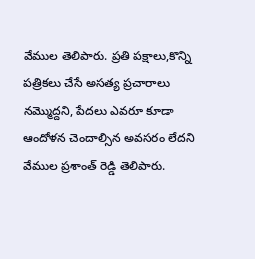వేముల తెలిపారు. ప్రతి పక్షాలు,కొన్ని పత్రికలు చేసే అసత్య ప్రచారాలు నమ్మొద్దని, పేదలు ఎవరూ కూడా ఆందోళన చెందాల్సిన అవసరం లేదని వేముల ప్రశాంత్ రెడ్డి తెలిపారు.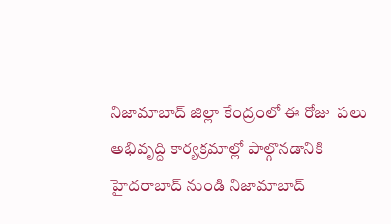నిజామాబాద్ జిల్లా కేంద్రంలో ఈ రోజు  పలు అభివృద్ది కార్యక్రమాల్లో పాల్గొనడానికి హైదరాబాద్ నుండి నిజామాబాద్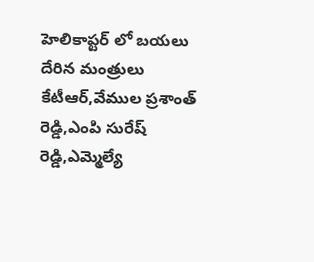హెలికాప్టర్ లో బయలు దేరిన మంత్రులు కేటీఆర్,వేముల ప్రశాంత్ రెడ్డి,ఎంపి సురేష్ రెడ్డి,ఎమ్మెల్యే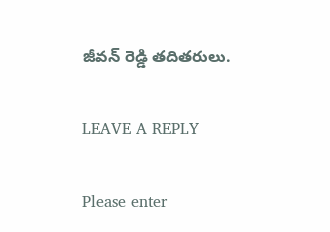జీవన్ రెడ్డి తదితరులు.

LEAVE A REPLY

Please enter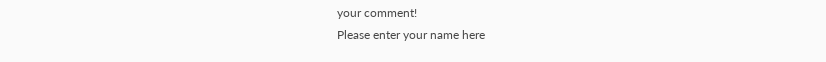your comment!
Please enter your name here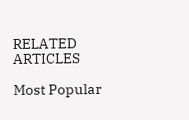RELATED ARTICLES

Most Popular